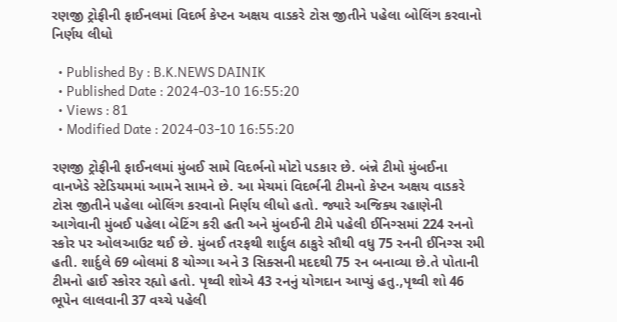રણજી ટ્રોફીની ફાઈનલમાં વિદર્ભ કેપ્ટન અક્ષય વાડકરે ટોસ જીતીને પહેલા બોલિંગ કરવાનો નિર્ણય લીધો

  • Published By : B.K.NEWS DAINIK
  • Published Date : 2024-03-10 16:55:20
  • Views : 81
  • Modified Date : 2024-03-10 16:55:20

રણજી ટ્રોફીની ફાઈનલમાં મુંબઈ સામે વિદર્ભનો મોટો પડકાર છે. બંન્ને ટીમો મુંબઈના વાનખેડે સ્ટેડિયમમાં આમને સામને છે. આ મેચમાં વિદર્ભની ટીમનો કેપ્ટન અક્ષય વાડકરે ટોસ જીતીને પહેલા બોલિંગ કરવાનો નિર્ણય લીધો હતો. જ્યારે અજિક્ય રહાણેની આગેવાની મુંબઈ પહેલા બેટિંગ કરી હતી અને મુંબઈની ટીમે પહેલી ઈનિગ્સમાં 224 રનનો સ્કોર પર ઓલઆઉટ થઈ છે. મુંબઈ તરફથી શાર્દુલ ઠાકુરે સૌથી વધુ 75 રનની ઈનિગ્સ રમી હતી. શાર્દુલે 69 બોલમાં 8 ચોગ્ગા અને 3 સિક્સની મદદથી 75 રન બનાવ્યા છે.તે પોતાની ટીમનો હાઈ સ્કોરર રહ્યો હતો. પૃથ્વી શોએ 43 રનનું યોગદાન આપ્યું હતુ.,પૃથ્વી શો 46 ભૂપેન લાલવાની 37 વચ્ચે પહેલી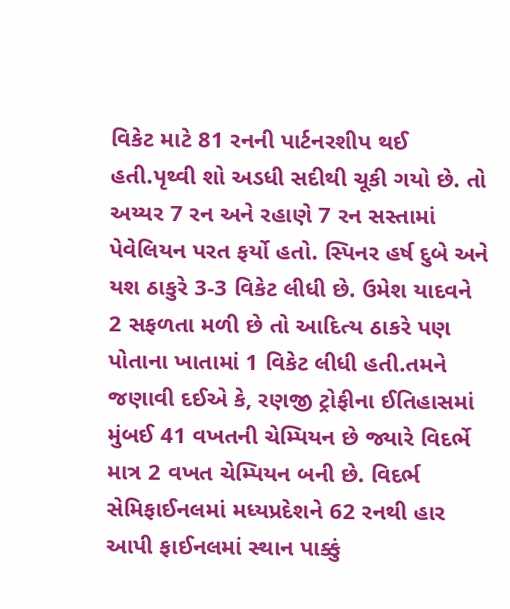વિકેટ માટે 81 રનની પાર્ટનરશીપ થઈ હતી.પૃથ્વી શો અડધી સદીથી ચૂકી ગયો છે. તો અય્યર 7 રન અને રહાણે 7 રન સસ્તામાં પેવેલિયન પરત ફર્યો હતો. સ્પિનર હર્ષ દુબે અને યશ ઠાકુરે 3-3 વિકેટ લીધી છે. ઉમેશ યાદવને 2 સફળતા મળી છે તો આદિત્ય ઠાકરે પણ પોતાના ખાતામાં 1 વિકેટ લીધી હતી.તમને જણાવી દઈએ કે, રણજી ટ્રોફીના ઈતિહાસમાં મુંબઈ 41 વખતની ચેમ્પિયન છે જ્યારે વિદર્ભે માત્ર 2 વખત ચેમ્પિયન બની છે. વિદર્ભ સેમિફાઈનલમાં મધ્યપ્રદેશને 62 રનથી હાર આપી ફાઈનલમાં સ્થાન પાક્કું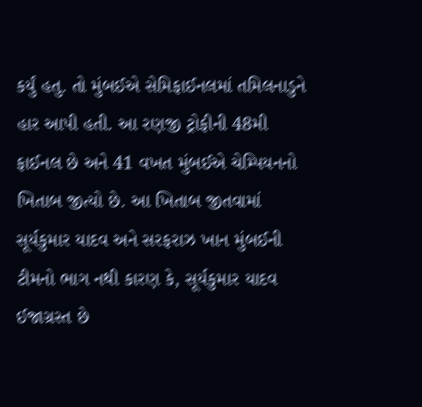કર્યું હતુ. તો મુંબઈએ સેમિફાઈનલમાં તમિલનાડુને હાર આપી હતી. આ રણજી ટ્રોફીની 48મી ફાઈનલ છે અને 41 વખત મુંબઈએ ચેમ્પિયનનો ખિતાબ જીત્યો છે. આ ખિતાબ જીતવામાં સૂર્યકુમાર યાદવ અને સરફરાઝ ખાન મુંબઈની ટીમનો ભાગ નથી કારણ કે, સૂર્યકુમાર યાદવ ઈજાગ્રસ્ત છે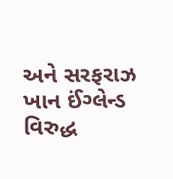અને સરફરાઝ ખાન ઈંગ્લેન્ડ વિરુદ્ધ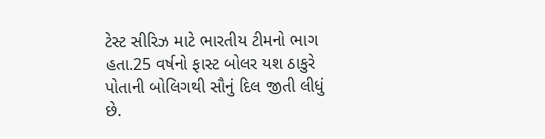ટેસ્ટ સીરિઝ માટે ભારતીય ટીમનો ભાગ હતા.25 વર્ષનો ફાસ્ટ બોલર યશ ઠાકુરે પોતાની બોલિગથી સૌનું દિલ જીતી લીધું છે.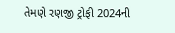તેમણે રણજી ટ્રોફી 2024ની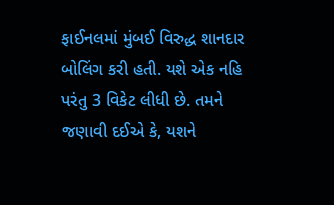ફાઈનલમાં મુંબઈ વિરુદ્ધ શાનદાર બોલિંગ કરી હતી. યશે એક નહિ પરંતુ 3 વિકેટ લીધી છે. તમને જણાવી દઈએ કે, યશને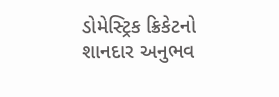ડોમેસ્ટ્રિક ક્રિકેટનો શાનદાર અનુભવ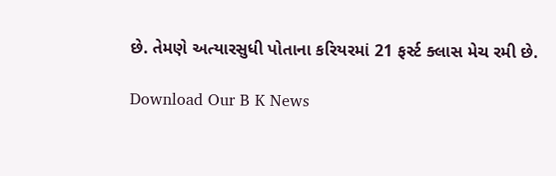છે. તેમણે અત્યારસુધી પોતાના કરિયરમાં 21 ફર્સ્ટ ક્લાસ મેચ રમી છે.

Download Our B K News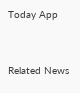Today App



Related News